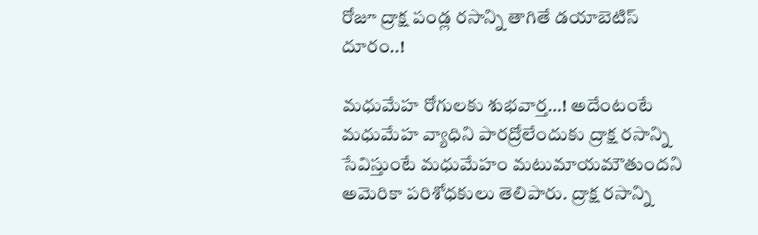రోజూ ద్రాక్ష పండ్ల ర‌సాన్ని తాగితే డ‌యాబెటిస్ దూరం..!

మధుమేహ రోగులకు శుభవార్త…! అదేంటంటే మధుమేహ వ్యాధిని పారద్రోలేందుకు ద్రాక్ష ర‌సాన్ని సేవిస్తుంటే మధుమేహం మటుమాయమౌతుందని అమెరికా పరిశోధకులు తెలిపారు. ద్రాక్ష ర‌సాన్ని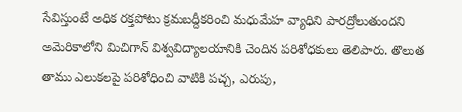సేవిస్తుంటే అధిక రక్తపోటు క్రమబద్దీకరించి మధుమేహ వ్యాధిని పారద్రోలుతుందని అమెరికాలోని మిచిగాన్ విశ్వవిద్యాలయానికి చెందిన పరిశోధకులు తెలిపారు. తొలుత తాము ఎలుకలపై పరిశోధించి వాటికి పచ్చ, ఎరుపు,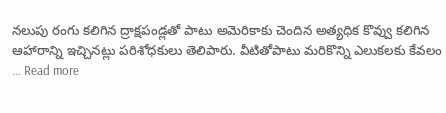నలుపు రంగు కలిగిన ద్రాక్షపండ్లతో పాటు అమెరికాకు చెందిన అత్యధిక కొవ్వు కలిగిన ఆహారాన్ని ఇచ్చినట్లు పరిశోధకులు తెలిపారు. వీటితోపాటు మరికొన్ని ఎలుకలకు కేవలం … Read more